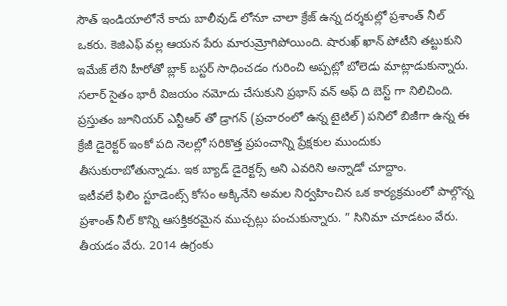సౌత్ ఇండియాలోనే కాదు బాలీవుడ్ లోనూ చాలా క్రేజ్ ఉన్న దర్శకుల్లో ప్రశాంత్ నీల్ ఒకరు. కెజిఎఫ్ వల్ల ఆయన పేరు మారుమ్రోగిపోయింది. షారుఖ్ ఖాన్ పోటీని తట్టుకుని ఇమేజ్ లేని హీరోతో బ్లాక్ బస్టర్ సాధించడం గురించి అప్పట్లో బోలెడు మాట్లాడుకున్నారు. సలార్ సైతం భారీ విజయం నమోదు చేసుకుని ప్రభాస్ వన్ అఫ్ ది బెస్ట్ గా నిలిచింది. ప్రస్తుతం జూనియర్ ఎన్టీఆర్ తో డ్రాగన్ (ప్రచారంలో ఉన్న టైటిల్) పనిలో బిజీగా ఉన్న ఈ క్రేజీ డైరెక్టర్ ఇంకో పది నెలల్లో సరికొత్త ప్రపంచాన్ని ప్రేక్షకుల ముందుకు తీసుకురాబోతున్నాడు. ఇక బ్యాడ్ డైరెక్టర్స్ అని ఎవరిని అన్నాడో చూద్దాం.
ఇటీవలే ఫిలిం స్టూడెంట్స్ కోసం అక్కినేని అమల నిర్వహించిన ఒక కార్యక్రమంలో పాల్గొన్న ప్రశాంత్ నీల్ కొన్ని ఆసక్తికరమైన ముచ్చట్లు పంచుకున్నారు. ” సినిమా చూడటం వేరు. తీయడం వేరు. 2014 ఉగ్రంకు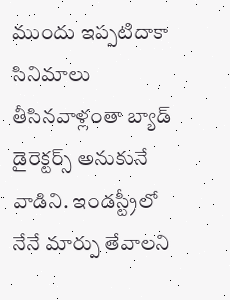ముందు ఇప్పటిదాకా సినిమాలు తీసినవాళ్లంతా బ్యాడ్ డైరెక్టర్స్ అనుకునే వాడిని. ఇండస్ట్రీలో నేనే మార్పు తేవాలని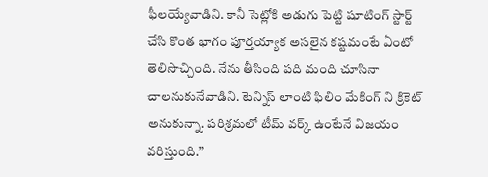ఫీలయ్యేవాడిని. కానీ సెట్లోకి అడుగు పెట్టి షూటింగ్ స్టార్ట్ చేసి కొంత భాగం పూర్తయ్యాక అసలైన కష్టమంటే ఏంటో తెలిసొచ్చింది. నేను తీసింది పది మంది చూసినా చాలనుకునేవాడిని. టెన్నిస్ లాంటి ఫిలిం మేకింగ్ ని క్రికెట్ అనుకున్నా. పరిశ్రమలో టీమ్ వర్క్ ఉంటేనే విజయం వరిస్తుంది.”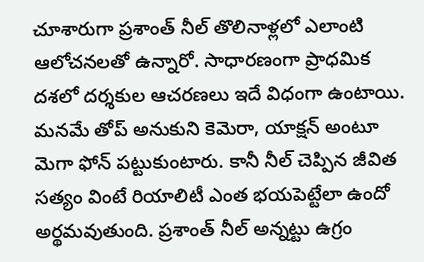చూశారుగా ప్రశాంత్ నీల్ తొలినాళ్లలో ఎలాంటి ఆలోచనలతో ఉన్నారో. సాధారణంగా ప్రాధమిక దశలో దర్శకుల ఆచరణలు ఇదే విధంగా ఉంటాయి. మనమే తోప్ అనుకుని కెమెరా, యాక్షన్ అంటూ మెగా ఫోన్ పట్టుకుంటారు. కానీ నీల్ చెప్పిన జీవిత సత్యం వింటే రియాలిటీ ఎంత భయపెట్టేలా ఉందో అర్థమవుతుంది. ప్రశాంత్ నీల్ అన్నట్టు ఉగ్రం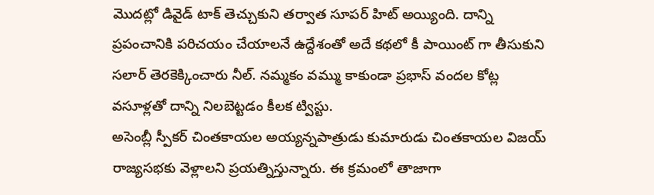మొదట్లో డివైడ్ టాక్ తెచ్చుకుని తర్వాత సూపర్ హిట్ అయ్యింది. దాన్ని ప్రపంచానికి పరిచయం చేయాలనే ఉద్దేశంతో అదే కథలో కీ పాయింట్ గా తీసుకుని సలార్ తెరకెక్కించారు నీల్. నమ్మకం వమ్ము కాకుండా ప్రభాస్ వందల కోట్ల వసూళ్లతో దాన్ని నిలబెట్టడం కీలక ట్విస్టు.
అసెంబ్లీ స్పీకర్ చింతకాయల అయ్యన్నపాత్రుడు కుమారుడు చింతకాయల విజయ్ రాజ్యసభకు వెళ్లాలని ప్రయత్నిస్తున్నారు. ఈ క్రమంలో తాజాగా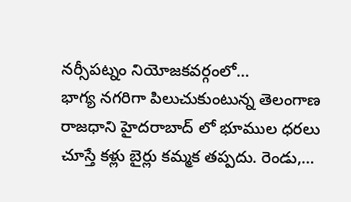నర్సీపట్నం నియోజకవర్గంలో…
భాగ్య నగరిగా పిలుచుకుంటున్న తెలంగాణ రాజధాని హైదరాబాద్ లో భూముల ధరలు చూస్తే కళ్లు బైర్లు కమ్మక తప్పదు. రెండు,…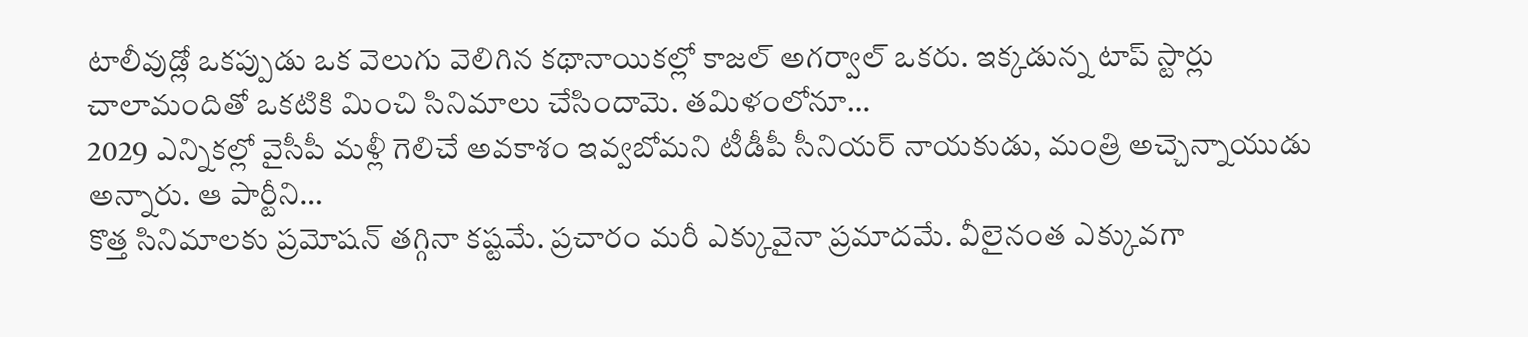టాలీవుడ్లో ఒకప్పుడు ఒక వెలుగు వెలిగిన కథానాయికల్లో కాజల్ అగర్వాల్ ఒకరు. ఇక్కడున్న టాప్ స్టార్లు చాలామందితో ఒకటికి మించి సినిమాలు చేసిందామె. తమిళంలోనూ…
2029 ఎన్నికల్లో వైసీపీ మళ్లీ గెలిచే అవకాశం ఇవ్వబోమని టీడీపీ సీనియర్ నాయకుడు, మంత్రి అచ్చెన్నాయుడు అన్నారు. ఆ పార్టీని…
కొత్త సినిమాలకు ప్రమోషన్ తగ్గినా కష్టమే. ప్రచారం మరీ ఎక్కువైనా ప్రమాదమే. వీలైనంత ఎక్కువగా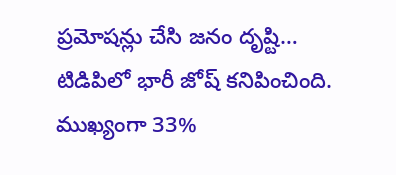ప్రమోషన్లు చేసి జనం దృష్టి…
టిడిపిలో భారీ జోష్ కనిపించింది. ముఖ్యంగా 33%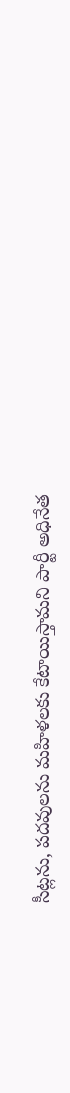సీట్లను, పదవులను మహిళలకు కేటాయిస్తామని పార్టీ అధినేత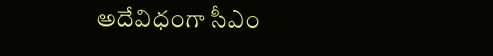అదేవిధంగా సీఎం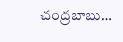చంద్రబాబు…